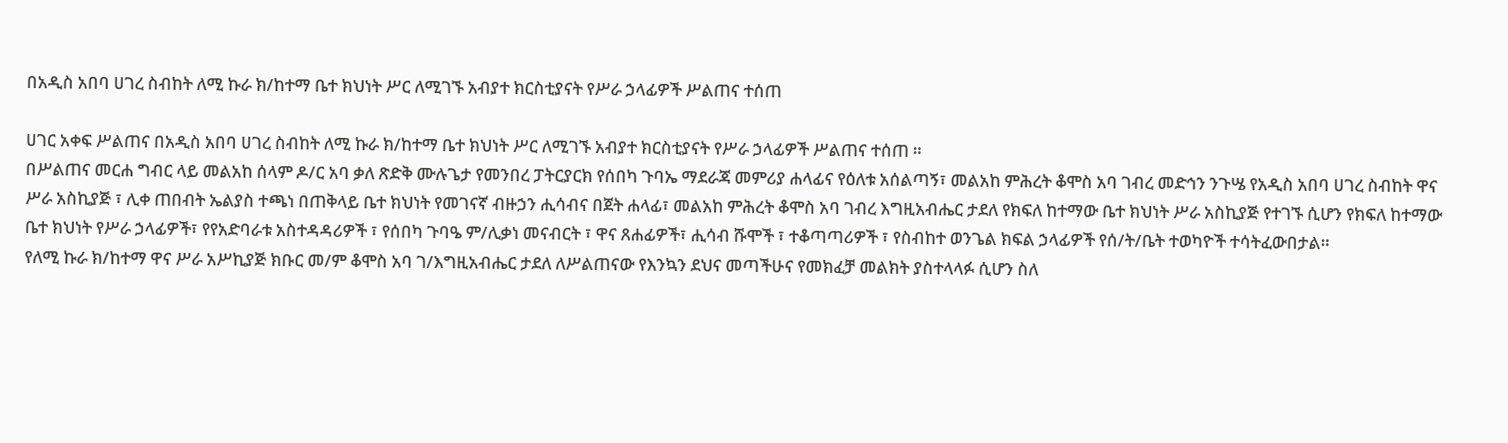በአዲስ አበባ ሀገረ ስብከት ለሚ ኩራ ክ/ከተማ ቤተ ክህነት ሥር ለሚገኙ አብያተ ክርስቲያናት የሥራ ኃላፊዎች ሥልጠና ተሰጠ

ሀገር አቀፍ ሥልጠና በአዲስ አበባ ሀገረ ስብከት ለሚ ኩራ ክ/ከተማ ቤተ ክህነት ሥር ለሚገኙ አብያተ ክርስቲያናት የሥራ ኃላፊዎች ሥልጠና ተሰጠ ።
በሥልጠና መርሐ ግብር ላይ መልአከ ሰላም ዶ/ር አባ ቃለ ጽድቅ ሙሉጌታ የመንበረ ፓትርያርክ የሰበካ ጉባኤ ማደራጃ መምሪያ ሐላፊና የዕለቱ አሰልጣኝ፣ መልአከ ምሕረት ቆሞስ አባ ገብረ መድኅን ንጉሤ የአዲስ አበባ ሀገረ ስብከት ዋና ሥራ አስኪያጅ ፣ ሊቀ ጠበብት ኤልያስ ተጫነ በጠቅላይ ቤተ ክህነት የመገናኛ ብዙኃን ሒሳብና በጀት ሐላፊ፣ መልአከ ምሕረት ቆሞስ አባ ገብረ እግዚአብሔር ታደለ የክፍለ ከተማው ቤተ ክህነት ሥራ አስኪያጅ የተገኙ ሲሆን የክፍለ ከተማው ቤተ ክህነት የሥራ ኃላፊዎች፣ የየአድባራቱ አስተዳዳሪዎች ፣ የሰበካ ጉባዔ ም/ሊቃነ መናብርት ፣ ዋና ጸሐፊዎች፣ ሒሳብ ሹሞች ፣ ተቆጣጣሪዎች ፣ የስብከተ ወንጌል ክፍል ኃላፊዎች የሰ/ት/ቤት ተወካዮች ተሳትፈውበታል።
የለሚ ኩራ ክ/ከተማ ዋና ሥራ አሥኪያጅ ክቡር መ/ም ቆሞስ አባ ገ/እግዚአብሔር ታደለ ለሥልጠናው የእንኳን ደህና መጣችሁና የመክፈቻ መልክት ያስተላላፉ ሲሆን ስለ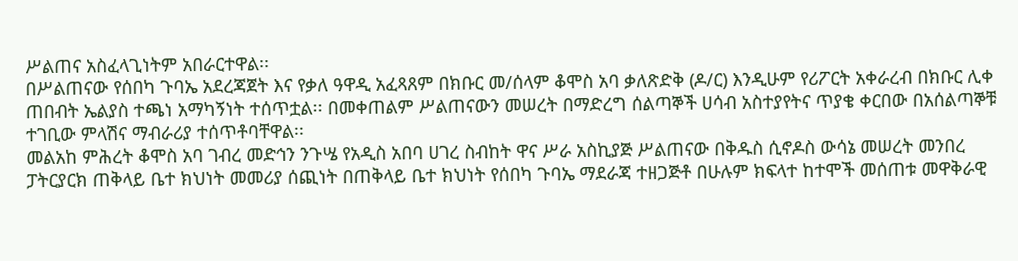ሥልጠና አስፈላጊነትም አበራርተዋል፡፡
በሥልጠናው የሰበካ ጉባኤ አደረጃጀት እና የቃለ ዓዋዲ አፈጻጸም በክቡር መ/ሰላም ቆሞስ አባ ቃለጽድቅ (ዶ/ር) እንዲሁም የሪፖርት አቀራረብ በክቡር ሊቀ ጠበብት ኤልያስ ተጫነ አማካኝነት ተሰጥቷል፡፡ በመቀጠልም ሥልጠናውን መሠረት በማድረግ ሰልጣኞች ሀሳብ አስተያየትና ጥያቄ ቀርበው በአሰልጣኞቹ ተገቢው ምላሽና ማብራሪያ ተሰጥቶባቸዋል፡፡
መልአከ ምሕረት ቆሞስ አባ ገብረ መድኅን ንጉሤ የአዲስ አበባ ሀገረ ስብከት ዋና ሥራ አስኪያጅ ሥልጠናው በቅዱስ ሲኖዶስ ውሳኔ መሠረት መንበረ ፓትርያርክ ጠቅላይ ቤተ ክህነት መመሪያ ሰጪነት በጠቅላይ ቤተ ክህነት የሰበካ ጉባኤ ማደራጃ ተዘጋጅቶ በሁሉም ክፍላተ ከተሞች መሰጠቱ መዋቅራዊ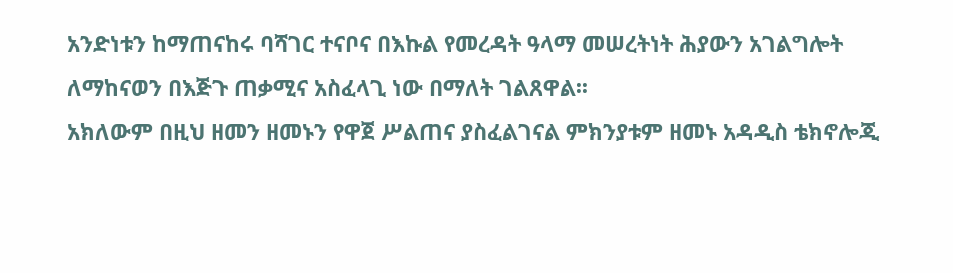አንድነቱን ከማጠናከሩ ባሻገር ተናቦና በእኩል የመረዳት ዓላማ መሠረትነት ሕያውን አገልግሎት ለማከናወን በእጅጉ ጠቃሚና አስፈላጊ ነው በማለት ገልጸዋል፡፡
አክለውም በዚህ ዘመን ዘመኑን የዋጀ ሥልጠና ያስፈልገናል ምክንያቱም ዘመኑ አዳዲስ ቴክኖሎጂ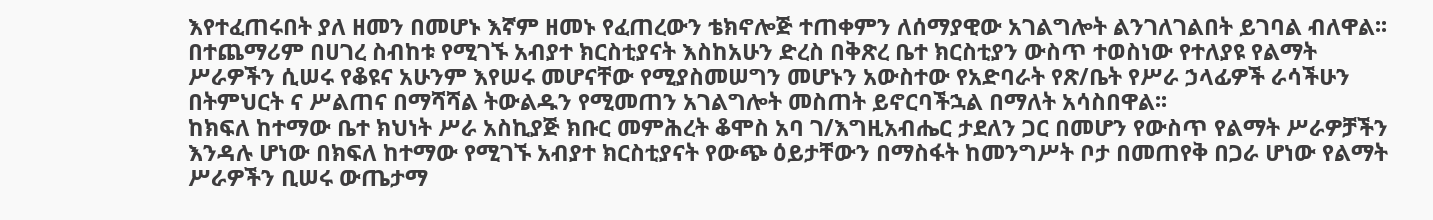እየተፈጠሩበት ያለ ዘመን በመሆኑ እኛም ዘመኑ የፈጠረውን ቴክኖሎጅ ተጠቀምን ለሰማያዊው አገልግሎት ልንገለገልበት ይገባል ብለዋል፡፡
በተጨማሪም በሀገረ ስብከቱ የሚገኙ አብያተ ክርስቲያናት እስከአሁን ድረስ በቅጽረ ቤተ ክርስቲያን ውስጥ ተወስነው የተለያዩ የልማት ሥራዎችን ሲሠሩ የቆዩና አሁንም እየሠሩ መሆናቸው የሚያስመሠግን መሆኑን አውስተው የአድባራት የጽ/ቤት የሥራ ኃላፊዎች ራሳችሁን በትምህርት ና ሥልጠና በማሻሻል ትውልዱን የሚመጠን አገልግሎት መስጠት ይኖርባችኋል በማለት አሳስበዋል፡፡
ከክፍለ ከተማው ቤተ ክህነት ሥራ አስኪያጅ ክቡር መምሕረት ቆሞስ አባ ገ/እግዚአብሔር ታደለን ጋር በመሆን የውስጥ የልማት ሥራዎቻችን እንዳሉ ሆነው በክፍለ ከተማው የሚገኙ አብያተ ክርስቲያናት የውጭ ዕይታቸውን በማስፋት ከመንግሥት ቦታ በመጠየቅ በጋራ ሆነው የልማት ሥራዎችን ቢሠሩ ውጤታማ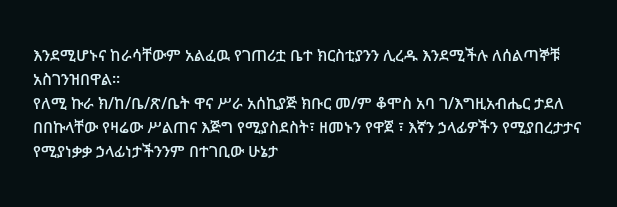እንደሚሆኑና ከራሳቸውም አልፈዉ የገጠሪቷ ቤተ ክርስቲያንን ሊረዱ እንደሚችሉ ለሰልጣኞቹ አስገንዝበዋል፡፡
የለሚ ኩራ ክ/ከ/ቤ/ጽ/ቤት ዋና ሥራ አሰኪያጅ ክቡር መ/ም ቆሞስ አባ ገ/እግዚአብሔር ታደለ በበኩላቸው የዛሬው ሥልጠና እጅግ የሚያስደስት፣ ዘመኑን የዋጀ ፣ እኛን ኃላፊዎችን የሚያበረታታና የሚያነቃቃ ኃላፊነታችንንም በተገቢው ሁኔታ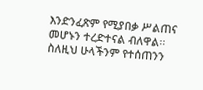እንድንፈጽም የሚያበቃ ሥልጠና መሆኑን ተረድተናል ብለዋል፡፡ ስለዚህ ሁላችንም የተሰጠንን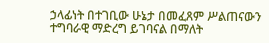ኃላፊነት በተገቢው ሁኔታ በመፈጸም ሥልጠናውን ተግባራዊ ማድረግ ይገባናል በማለት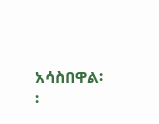አሳስበዋል፡፡